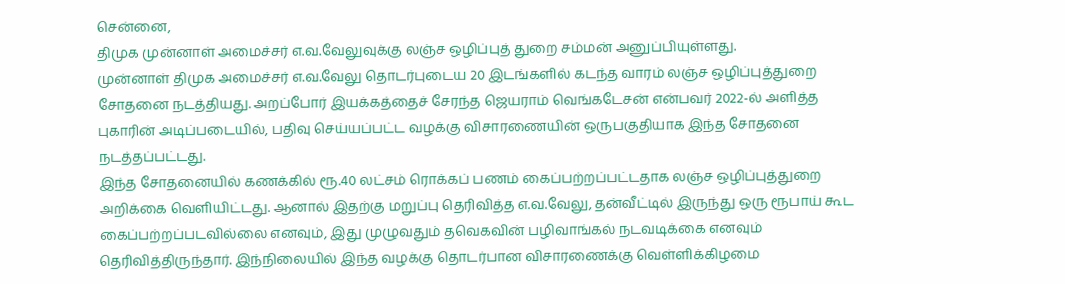சென்னை,
திமுக முன்னாள் அமைச்சர் எ.வ.வேலுவுக்கு லஞ்ச ஒழிப்புத் துறை சம்மன் அனுப்பியுள்ளது.
முன்னாள் திமுக அமைச்சர் எ.வ.வேலு தொடர்புடைய 20 இடங்களில் கடந்த வாரம் லஞ்ச ஒழிப்புத்துறை சோதனை நடத்தியது. அறப்போர் இயக்கத்தைச் சேரந்த ஜெயராம் வெங்கடேசன் என்பவர் 2022-ல் அளித்த புகாரின் அடிப்படையில், பதிவு செய்யப்பட்ட வழக்கு விசாரணையின் ஒருபகுதியாக இந்த சோதனை நடத்தப்பட்டது.
இந்த சோதனையில் கணக்கில் ரூ.40 லட்சம் ரொக்கப் பணம் கைப்பற்றப்பட்டதாக லஞ்ச ஒழிப்புத்துறை அறிக்கை வெளியிட்டது. ஆனால் இதற்கு மறுப்பு தெரிவித்த எ.வ.வேலு, தன்வீட்டில் இருந்து ஒரு ரூபாய் கூட கைப்பற்றப்படவில்லை எனவும், இது முழுவதும் தவெகவின் பழிவாங்கல் நடவடிக்கை எனவும் தெரிவித்திருந்தார். இந்நிலையில் இந்த வழக்கு தொடர்பான விசாரணைக்கு வெள்ளிக்கிழமை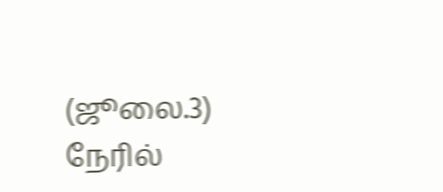(ஜூலை.3) நேரில்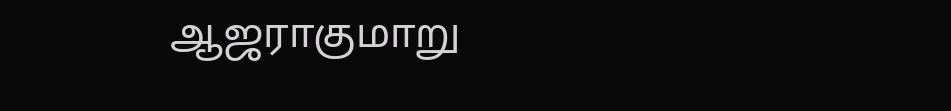ஆஜராகுமாறு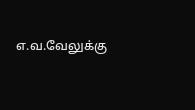எ.வ.வேலுக்கு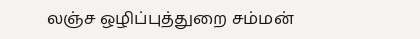லஞ்ச ஒழிப்புத்துறை சம்மன்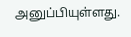அனுப்பியுள்ளது.